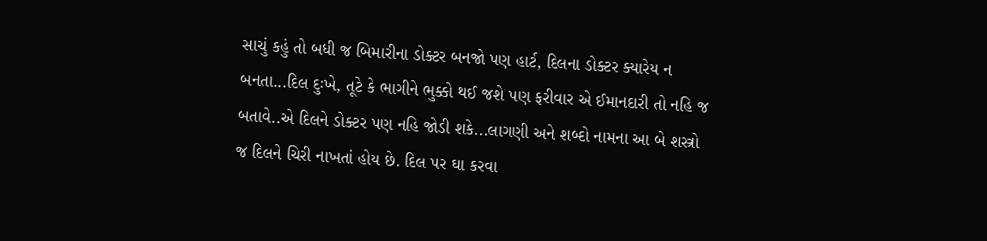સાચું કહું તો બધી જ બિમારીના ડોક્ટર બનજો પણ હાર્ટ, દિલના ડોક્ટર ક્યારેય ન બનતા...દિલ દુઃખે, તૂટે કે ભાગીને ભુક્કો થઈ જશે પણ ફરીવાર એ ઈમાનદારી તો નહિ જ બતાવે..એ દિલને ડોક્ટર પણ નહિ જોડી શકે...લાગણી અને શબ્દો નામના આ બે શસ્ત્રો જ દિલને ચિરી નાખતાં હોય છે. દિલ પર ઘા કરવા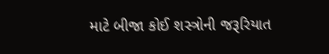માટે બીજા કોઈ શસ્ત્રોની જરૂરિયાત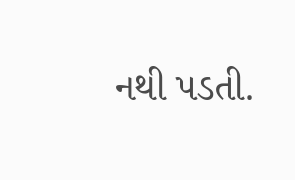નથી પડતી.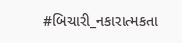#બિચારી_નકારાત્મકતા